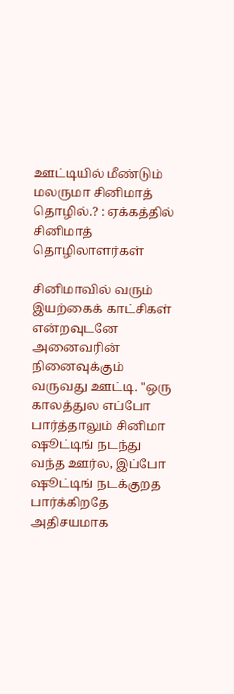ஊட்டியில் மீண்டும் மலருமா சினிமாத் தொழில்.? : ஏக்கத்தில் சினிமாத் தொழிலாளர்கள்

சினிமாவில் வரும் இயற்கைக் காட்சிகள் என்றவுடனே அனைவரின் நினைவுக்கும் வருவது ஊட்டி. "ஒரு காலத்துல எப்போ பார்த்தாலும் சினிமா ஷூட்டிங் நடந்து வந்த ஊர்ல, இப்போ ஷூட்டிங் நடக்குறத பார்க்கிறதே அதிசயமாக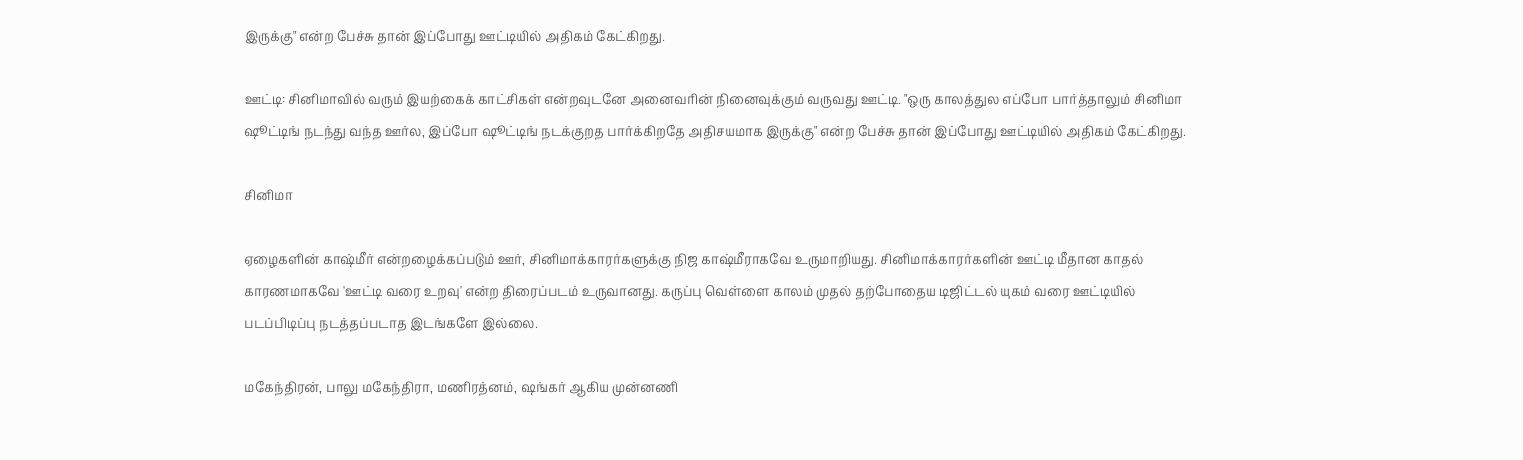இருக்கு" என்ற பேச்சு தான் இப்போது ஊட்டியில் அதிகம் கேட்கிறது.

ஊட்டி: சினிமாவில் வரும் இயற்கைக் காட்சிகள் என்றவுடனே அனைவரின் நினைவுக்கும் வருவது ஊட்டி. "ஒரு காலத்துல எப்போ பார்த்தாலும் சினிமா ஷூட்டிங் நடந்து வந்த ஊர்ல, இப்போ ஷூட்டிங் நடக்குறத பார்க்கிறதே அதிசயமாக இருக்கு" என்ற பேச்சு தான் இப்போது ஊட்டியில் அதிகம் கேட்கிறது.

சினிமா

ஏழைகளின் காஷ்மீர் என்றழைக்கப்படும் ஊர், சினிமாக்காரர்களுக்கு நிஜ காஷ்மீராகவே உருமாறியது. சினிமாக்காரர்களின் ஊட்டி மீதான காதல் காரணமாகவே 'ஊட்டி வரை உறவு' என்ற திரைப்படம் உருவானது. கருப்பு வெள்ளை காலம் முதல் தற்போதைய டிஜிட்டல் யுகம் வரை ஊட்டியில் படப்பிடிப்பு நடத்தப்படாத இடங்களே இல்லை.

மகேந்திரன், பாலு மகேந்திரா, மணிரத்னம், ஷங்கர் ஆகிய முன்னணி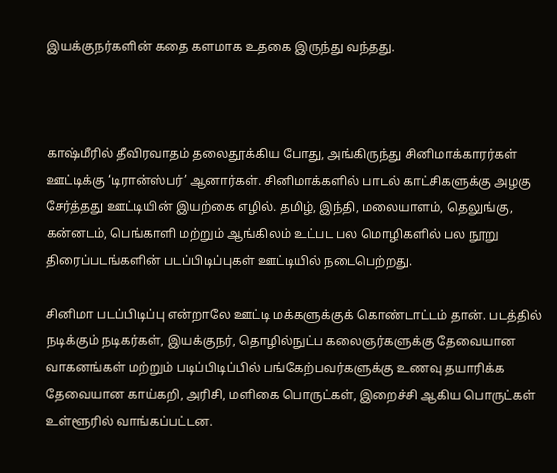இயக்குநர்களின் கதை களமாக உதகை இருந்து வந்தது.



காஷ்மீரில் தீவிரவாதம் தலைதூக்கிய போது, அங்கிருந்து சினிமாக்காரர்கள் ஊட்டிக்கு ‘டிரான்ஸ்பர்’ ஆனார்கள். சினிமாக்களில் பாடல் காட்சிகளுக்கு அழகு சேர்த்தது ஊட்டியின் இயற்கை எழில். தமிழ், இந்தி, மலையாளம், தெலுங்கு, கன்னடம், பெங்காளி மற்றும் ஆங்கிலம் உட்பட பல மொழிகளில் பல நூறு திரைப்படங்களின் படப்பிடிப்புகள் ஊட்டியில் நடைபெற்றது.

சினிமா படப்பிடிப்பு என்றாலே ஊட்டி மக்களுக்குக் கொண்டாட்டம் தான். படத்தில் நடிக்கும் நடிகர்கள், இயக்குநர், தொழில்நுட்ப கலைஞர்களுக்கு தேவையான வாகனங்கள் மற்றும் படிப்பிடிப்பில் பங்கேற்பவர்களுக்கு உணவு தயாரிக்க தேவையான காய்கறி, அரிசி, மளிகை பொருட்கள், இறைச்சி ஆகிய பொருட்கள் உள்ளூரில் வாங்கப்பட்டன.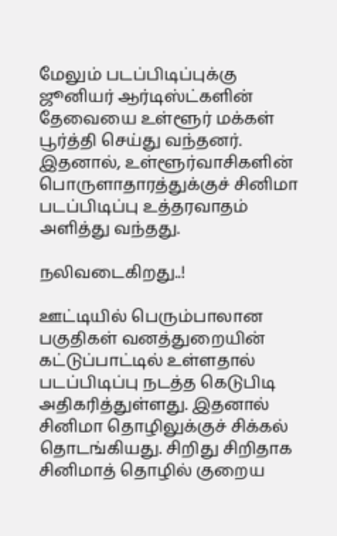மேலும் படப்பிடிப்புக்கு ஜூனியர் ஆர்டிஸ்ட்களின் தேவையை உள்ளூர் மக்கள் பூர்த்தி செய்து வந்தனர். இதனால், உள்ளூர்வாசிகளின் பொருளாதாரத்துக்குச் சினிமா படப்பிடிப்பு உத்தரவாதம் அளித்து வந்தது.

நலிவடைகிறது..!

ஊட்டியில் பெரும்பாலான பகுதிகள் வனத்துறையின் கட்டுப்பாட்டில் உள்ளதால் படப்பிடிப்பு நடத்த கெடுபிடி அதிகரித்துள்ளது. இதனால் சினிமா தொழிலுக்குச் சிக்கல் தொடங்கியது. சிறிது சிறிதாக சினிமாத் தொழில் குறைய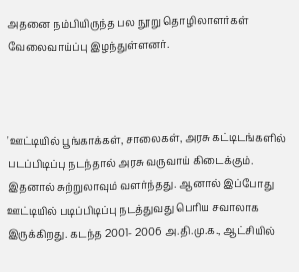அதனை நம்பியிருந்த பல நூறு தொழிலாளர்கள் வேலைவாய்ப்பு இழந்துள்ளனர்.



'ஊட்டியில் பூங்காக்கள், சாலைகள், அரசு கட்டிடங்களில் படப்பிடிப்பு நடந்தால் அரசு வருவாய் கிடைக்கும். இதனால் சுற்றுலாவும் வளர்ந்தது. ஆனால் இப்போது ஊட்டியில் படிப்பிடிப்பு நடத்துவது பெரிய சவாலாக இருக்கிறது. கடந்த 2001- 2006 அ.தி.மு.க., ஆட்சியில்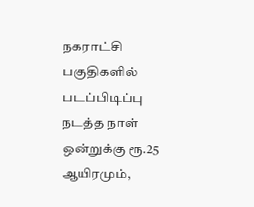நகராட்சி பகுதிகளில் படப்பிடிப்பு நடத்த நாள் ஒன்றுக்கு ரூ.25 ஆயிரமும்,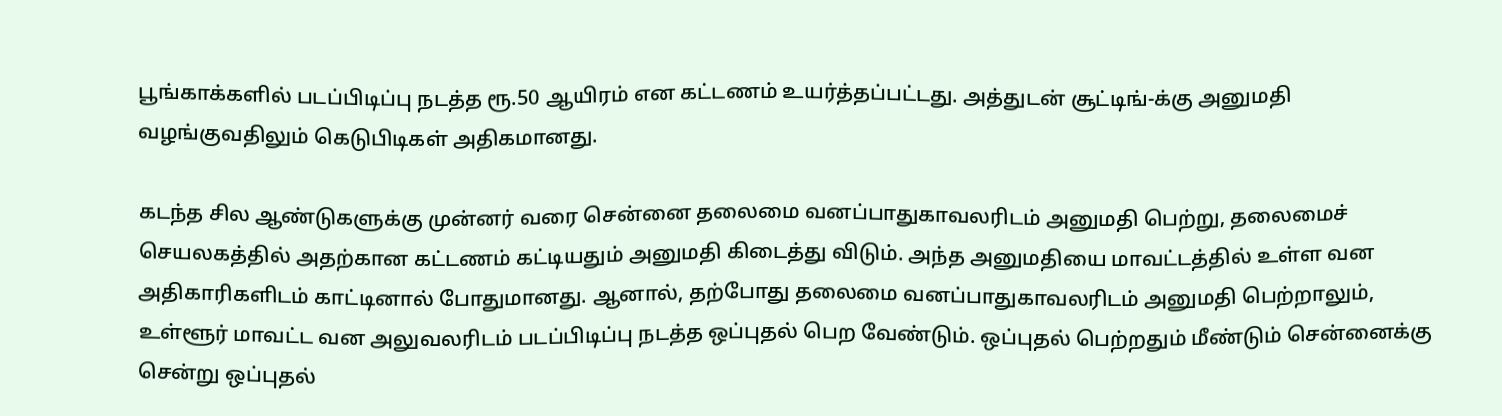பூங்காக்களில் படப்பிடிப்பு நடத்த ரூ.50 ஆயிரம் என கட்டணம் உயர்த்தப்பட்டது. அத்துடன் சூட்டிங்-க்கு அனுமதி வழங்குவதிலும் கெடுபிடிகள் அதிகமானது.

கடந்த சில ஆண்டுகளுக்கு முன்னர் வரை சென்னை தலைமை வனப்பாதுகாவலரிடம் அனுமதி பெற்று, தலைமைச் செயலகத்தில் அதற்கான கட்டணம் கட்டியதும் அனுமதி கிடைத்து விடும். அந்த அனுமதியை மாவட்டத்தில் உள்ள வன அதிகாரிகளிடம் காட்டினால் போதுமானது. ஆனால், தற்போது தலைமை வனப்பாதுகாவலரிடம் அனுமதி பெற்றாலும், உள்ளூர் மாவட்ட வன அலுவலரிடம் படப்பிடிப்பு நடத்த ஒப்புதல் பெற வேண்டும். ஒப்புதல் பெற்றதும் மீண்டும் சென்னைக்கு சென்று ஒப்புதல்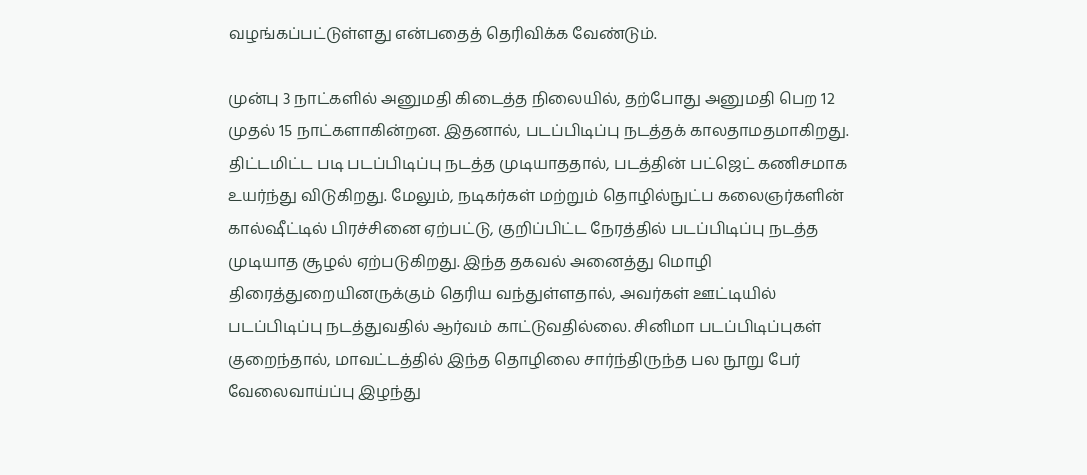வழங்கப்பட்டுள்ளது என்பதைத் தெரிவிக்க வேண்டும்.

முன்பு 3 நாட்களில் அனுமதி கிடைத்த நிலையில், தற்போது அனுமதி பெற 12 முதல் 15 நாட்களாகின்றன. இதனால், படப்பிடிப்பு நடத்தக் காலதாமதமாகிறது. திட்டமிட்ட படி படப்பிடிப்பு நடத்த முடியாததால், படத்தின் பட்ஜெட் கணிசமாக உயர்ந்து விடுகிறது. மேலும், நடிகர்கள் மற்றும் தொழில்நுட்ப கலைஞர்களின் கால்ஷீட்டில் பிரச்சினை ஏற்பட்டு, குறிப்பிட்ட நேரத்தில் படப்பிடிப்பு நடத்த முடியாத சூழல் ஏற்படுகிறது. இந்த தகவல் அனைத்து மொழி திரைத்துறையினருக்கும் தெரிய வந்துள்ளதால், அவர்கள் ஊட்டியில் படப்பிடிப்பு நடத்துவதில் ஆர்வம் காட்டுவதில்லை. சினிமா படப்பிடிப்புகள் குறைந்தால், மாவட்டத்தில் இந்த தொழிலை சார்ந்திருந்த பல நூறு பேர் வேலைவாய்ப்பு இழந்து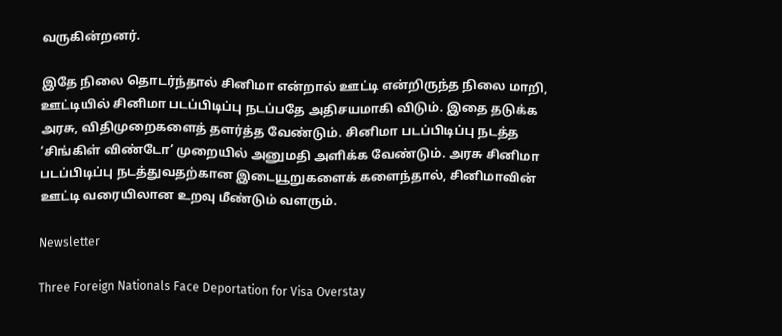வருகின்றனர்.

இதே நிலை தொடர்ந்தால் சினிமா என்றால் ஊட்டி என்றிருந்த நிலை மாறி, ஊட்டியில் சினிமா படப்பிடிப்பு நடப்பதே அதிசயமாகி விடும். இதை தடுக்க அரசு, விதிமுறைகளைத் தளர்த்த வேண்டும். சினிமா படப்பிடிப்பு நடத்த ‘சிங்கிள் விண்டோ’ முறையில் அனுமதி அளிக்க வேண்டும். அரசு சினிமா படப்பிடிப்பு நடத்துவதற்கான இடையூறுகளைக் களைந்தால், சினிமாவின் ஊட்டி வரையிலான உறவு மீண்டும் வளரும்.

Newsletter

Three Foreign Nationals Face Deportation for Visa Overstay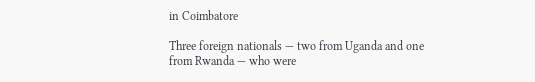in Coimbatore

Three foreign nationals — two from Uganda and one from Rwanda — who were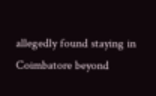allegedly found staying in Coimbatore beyond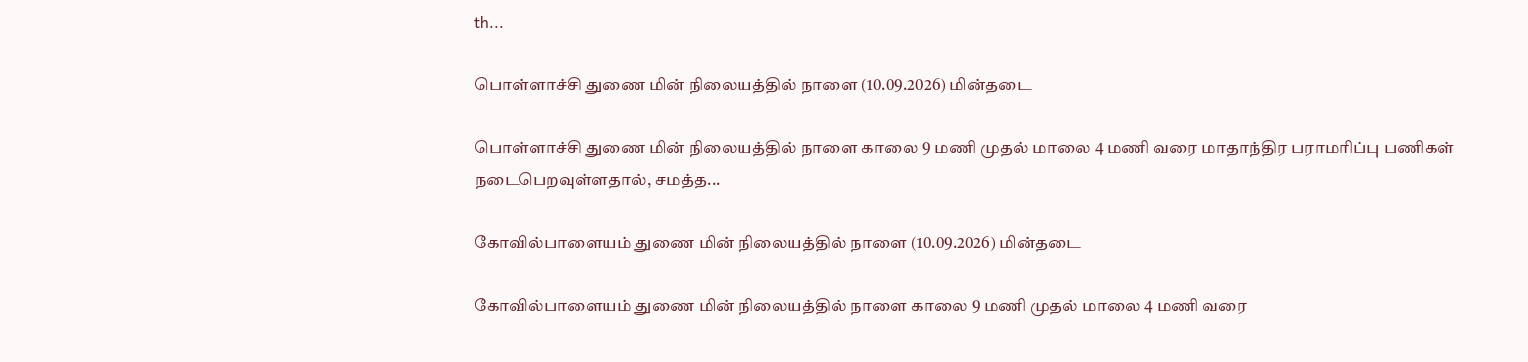th...

பொள்ளாச்சி துணை மின் நிலையத்தில் நாளை (10.09.2026) மின்தடை

பொள்ளாச்சி துணை மின் நிலையத்தில் நாளை காலை 9 மணி முதல் மாலை 4 மணி வரை மாதாந்திர பராமரிப்பு பணிகள் நடைபெறவுள்ளதால், சமத்த...

கோவில்பாளையம் துணை மின் நிலையத்தில் நாளை (10.09.2026) மின்தடை

கோவில்பாளையம் துணை மின் நிலையத்தில் நாளை காலை 9 மணி முதல் மாலை 4 மணி வரை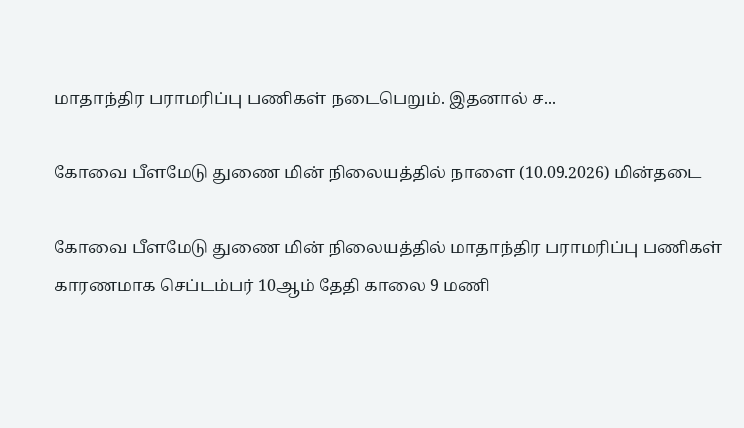மாதாந்திர பராமரிப்பு பணிகள் நடைபெறும். இதனால் ச...

கோவை பீளமேடு துணை மின் நிலையத்தில் நாளை (10.09.2026) மின்தடை

கோவை பீளமேடு துணை மின் நிலையத்தில் மாதாந்திர பராமரிப்பு பணிகள் காரணமாக செப்டம்பர் 10ஆம் தேதி காலை 9 மணி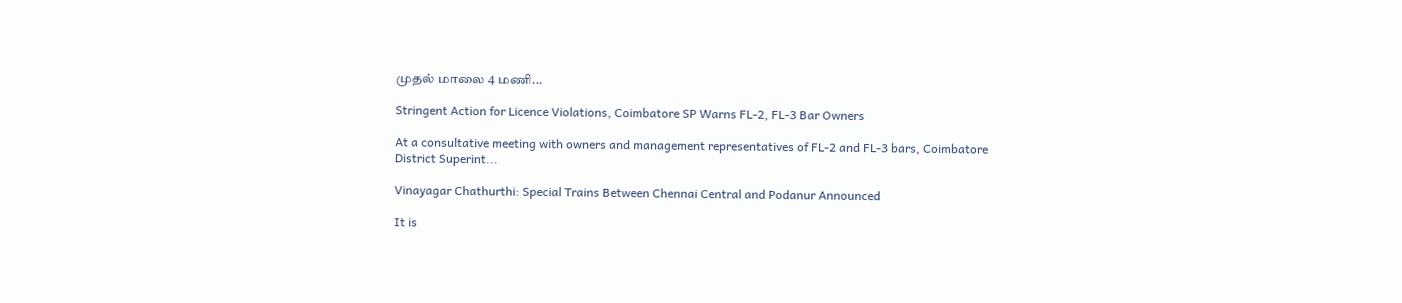முதல் மாலை 4 மணி...

Stringent Action for Licence Violations, Coimbatore SP Warns FL-2, FL-3 Bar Owners

At a consultative meeting with owners and management representatives of FL-2 and FL-3 bars, Coimbatore District Superint...

Vinayagar Chathurthi: Special Trains Between Chennai Central and Podanur Announced

It is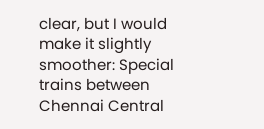clear, but I would make it slightly smoother: Special trains between Chennai Central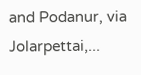and Podanur, via Jolarpettai,...